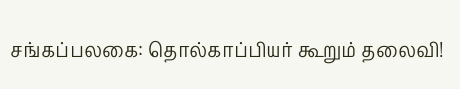சங்கப்பலகை: தொல்காப்பியர் கூறும் தலைவி!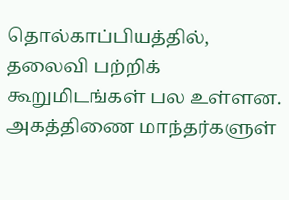தொல்காப்பியத்தில், தலைவி பற்றிக் கூறுமிடங்கள் பல உள்ளன. அகத்திணை மாந்தர்களுள்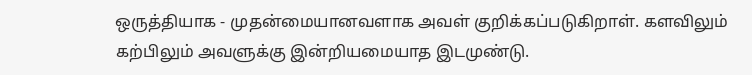ஒருத்தியாக - முதன்மையானவளாக அவள் குறிக்கப்படுகிறாள். களவிலும் கற்பிலும் அவளுக்கு இன்றியமையாத இடமுண்டு.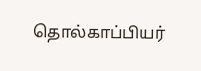தொல்காப்பியர்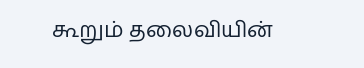கூறும் தலைவியின்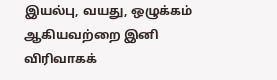இயல்பு, வயது, ஒழுக்கம் ஆகியவற்றை இனி விரிவாகக்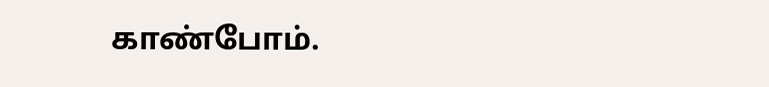காண்போம்.